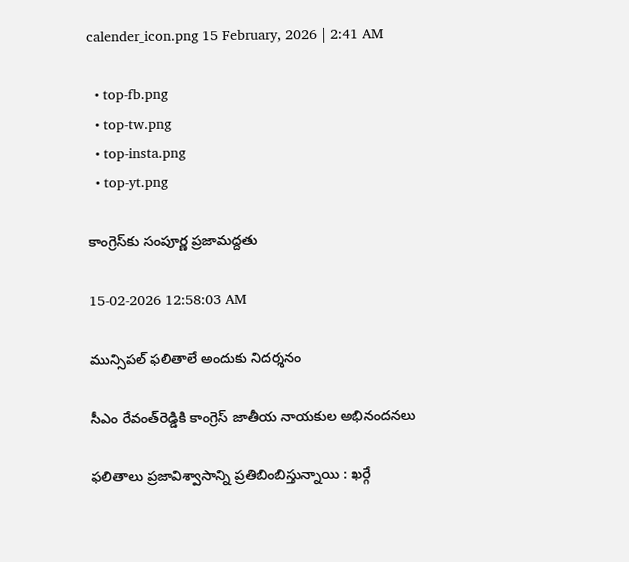calender_icon.png 15 February, 2026 | 2:41 AM

  • top-fb.png
  • top-tw.png
  • top-insta.png
  • top-yt.png

కాంగ్రెస్‌కు సంపూర్ణ ప్రజామద్దతు

15-02-2026 12:58:03 AM

మున్సిపల్ ఫలితాలే అందుకు నిదర్శనం

సీఎం రేవంత్‌రెడ్డికి కాంగ్రెస్ జాతీయ నాయకుల అభినందనలు

ఫలితాలు ప్రజావిశ్వాసాన్ని ప్రతిబింబిస్తున్నాయి : ఖర్గే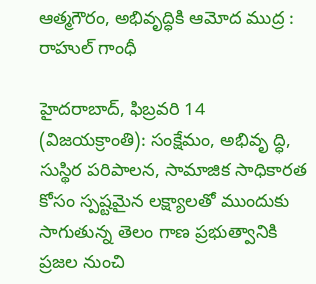ఆత్మగౌరం, అభివృద్ధికి ఆమోద ముద్ర : రాహుల్ గాంధీ

హైదరాబాద్, ఫిబ్రవరి 14 (విజయక్రాంతి): సంక్షేమం, అభివృ ద్ధి, సుస్థిర పరిపాలన, సామాజిక సాధికారత కోసం స్పష్టమైన లక్ష్యాలతో ముందుకు సాగుతున్న తెలం గాణ ప్రభుత్వానికి ప్రజల నుంచి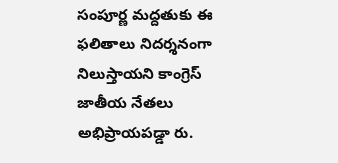సంపూర్ణ మద్దతుకు ఈ ఫలితాలు నిదర్శనంగా నిలుస్తాయని కాంగ్రెస్ జాతీయ నేతలు అభిప్రాయపడ్డా రు.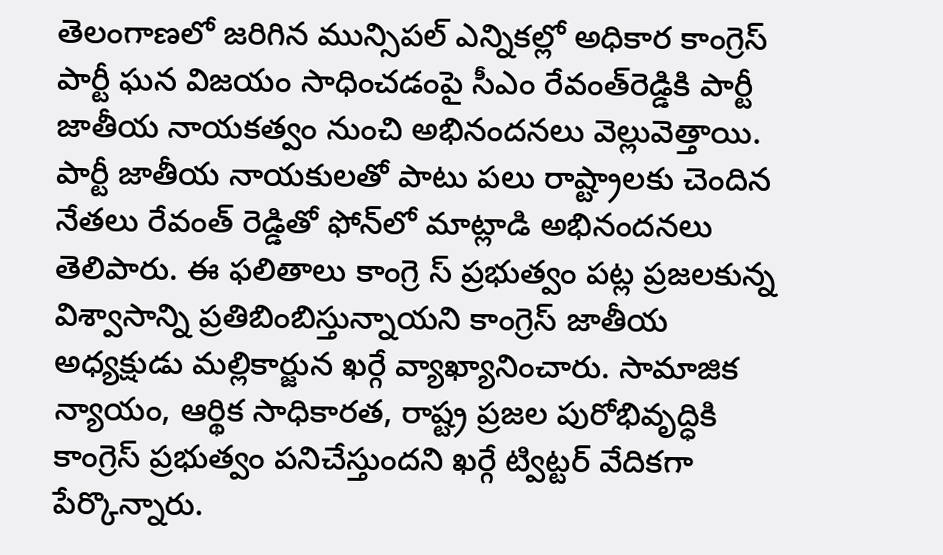తెలంగాణలో జరిగిన మున్సిపల్ ఎన్నికల్లో అధికార కాంగ్రెస్ పార్టీ ఘన విజయం సాధించడంపై సీఎం రేవంత్‌రెడ్డికి పార్టీ జాతీయ నాయకత్వం నుంచి అభినందనలు వెల్లువెత్తాయి. పార్టీ జాతీయ నాయకులతో పాటు పలు రాష్ట్రాలకు చెందిన నేతలు రేవంత్ రెడ్డితో ఫోన్‌లో మాట్లాడి అభినందనలు తెలిపారు. ఈ ఫలితాలు కాంగ్రె స్ ప్రభుత్వం పట్ల ప్రజలకున్న విశ్వాసాన్ని ప్రతిబింబిస్తున్నాయని కాంగ్రెస్ జాతీయ అధ్యక్షుడు మల్లికార్జున ఖర్గే వ్యాఖ్యానించారు. సామాజిక న్యాయం, ఆర్థిక సాధికారత, రాష్ట్ర ప్రజల పురోభివృద్ధికి కాంగ్రెస్ ప్రభుత్వం పనిచేస్తుందని ఖర్గే ట్విట్టర్ వేదికగా పేర్కొన్నారు.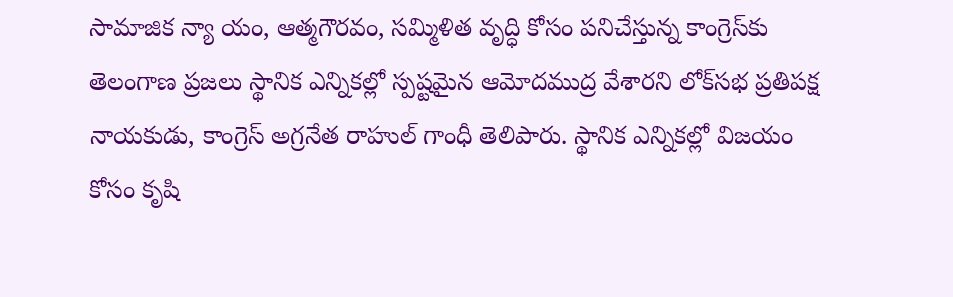సామాజిక న్యా యం, ఆత్మగౌరవం, సమ్మిళిత వృద్ధి కోసం పనిచేస్తున్న కాంగ్రెస్‌కు తెలంగాణ ప్రజలు స్థానిక ఎన్నికల్లో స్పష్టమైన ఆమోదముద్ర వేశారని లోక్‌సభ ప్రతిపక్ష నాయకుడు, కాంగ్రెస్ అగ్రనేత రాహుల్ గాంధీ తెలిపారు. స్థానిక ఎన్నికల్లో విజయం కోసం కృషి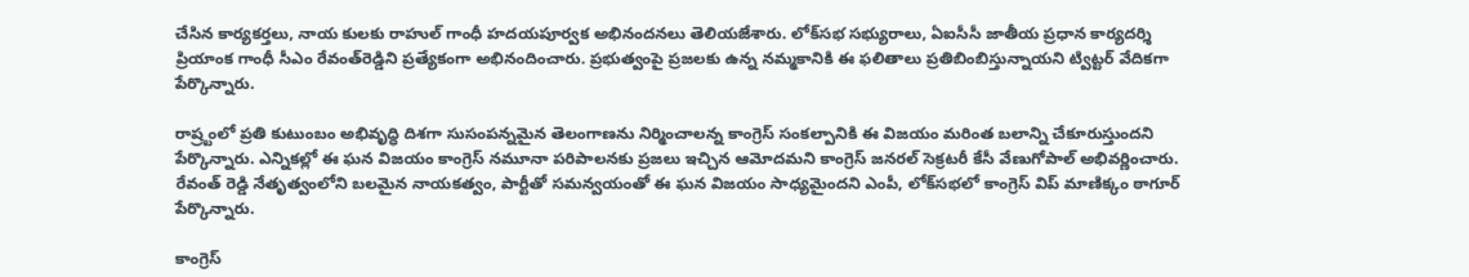చేసిన కార్యకర్తలు, నాయ కులకు రాహుల్ గాంధీ హదయపూర్వక అభినందనలు తెలియజేశారు. లోక్‌సభ సభ్యురాలు, ఏఐసీసీ జాతీయ ప్రధాన కార్యదర్శి ప్రియాంక గాంధీ సీఎం రేవంత్‌రెడ్డిని ప్రత్యేకంగా అభినందించారు. ప్రభుత్వంపై ప్రజలకు ఉన్న నమ్మకానికి ఈ ఫలితాలు ప్రతిబింబిస్తున్నాయని ట్విట్టర్ వేదికగా పేర్కొన్నారు.

రాష్ర్టంలో ప్రతి కుటుంబం అభివృద్ధి దిశగా సుసంపన్నమైన తెలంగాణను నిర్మించాలన్న కాంగ్రెస్ సంకల్పానికి ఈ విజయం మరింత బలాన్ని చేకూరుస్తుందని పేర్కొన్నారు. ఎన్నికల్లో ఈ ఘన విజయం కాంగ్రెస్ నమూనా పరిపాలనకు ప్రజలు ఇచ్చిన ఆమోదమని కాంగ్రెస్ జనరల్ సెక్రటరీ కేసీ వేణుగోపాల్ అభివర్ణించారు. రేవంత్ రెడ్డి నేతృత్వంలోని బలమైన నాయకత్వం, పార్టీతో సమన్వయంతో ఈ ఘన విజయం సాధ్యమైందని ఎంపీ, లోక్‌సభలో కాంగ్రెస్ విప్ మాణిక్కం ఠాగూర్ పేర్కొన్నారు.

కాంగ్రెస్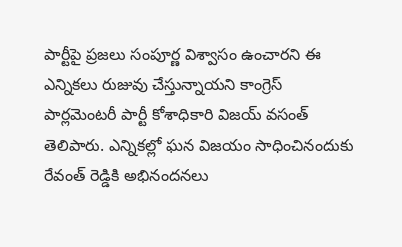పార్టీపై ప్రజలు సంపూర్ణ విశ్వాసం ఉంచారని ఈ ఎన్నికలు రుజువు చేస్తున్నాయని కాంగ్రెస్ పార్లమెంటరీ పార్టీ కోశాధికారి విజయ్ వసంత్ తెలిపారు. ఎన్నికల్లో ఘన విజయం సాధించినందుకు రేవంత్ రెడ్డికి అభినందనలు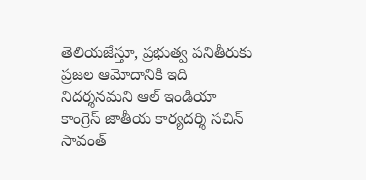తెలియజేస్తూ, ప్రభుత్వ పనితీరుకు ప్రజల ఆమోదానికి ఇది నిదర్శనమని ఆల్ ఇండియా కాంగ్రెస్ జాతీయ కార్యదర్శి సచిన్ సావంత్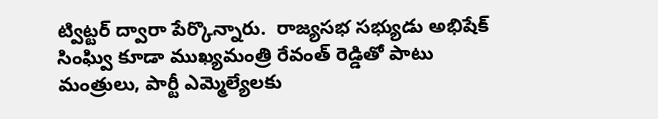ట్విట్టర్ ద్వారా పేర్కొన్నారు.  రాజ్యసభ సభ్యుడు అభిషేక్ సింఘ్వి కూడా ముఖ్యమంత్రి రేవంత్ రెడ్డితో పాటు మంత్రులు, పార్టీ ఎమ్మెల్యేలకు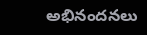అభినందనలు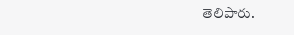తెలిపారు.